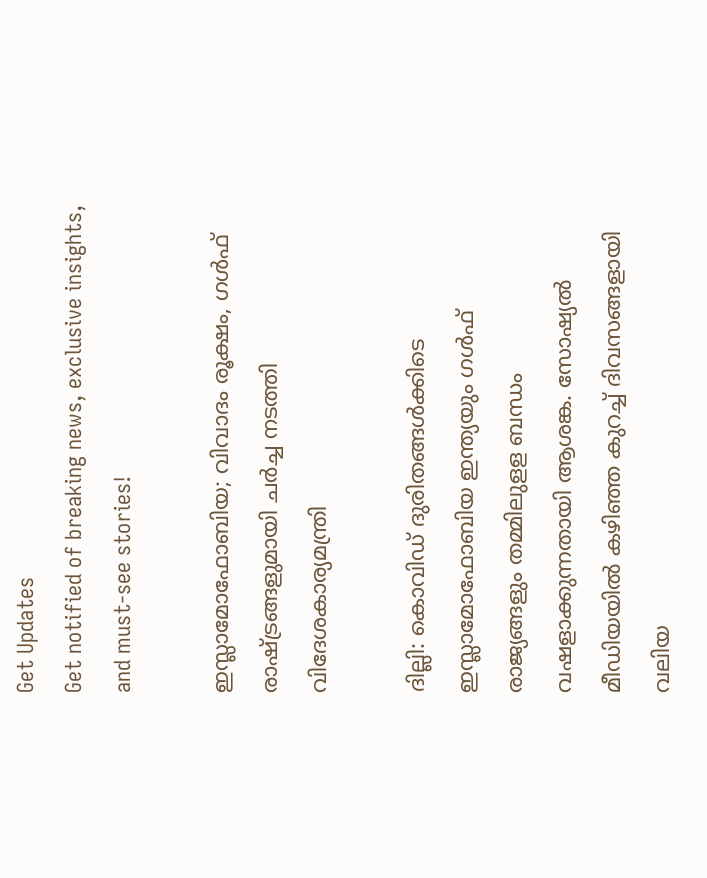Get Updates
Get notified of breaking news, exclusive insights, and must-see stories!

ഇസ്ലാമോഫോബിയ; വിവാദം രൂക്ഷം, ഗൾഫ് രാഷ്ട്രങ്ങളുമായി ചർച്ച നടത്തി വിദേശകാര്യമന്ത്രി

ദില്ലി: കൊവിഡ് ദുരിതങ്ങള്‍ക്കിടെ ഇസ്ലാമോഫോബിയ ഇന്ത്യയും ഗള്‍ഫ് രാജ്യങ്ങളും തമ്മിലുളള ബന്ധം വഷളാക്കുന്നതായി ആശങ്ക. സോഷ്യല്‍ മീഡിയയില്‍ കഴിഞ്ഞ കുറച്ച് ദിവസങ്ങളായി വലിയ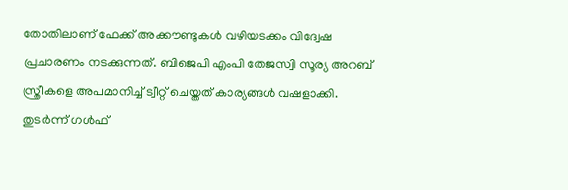തോതിലാണ് ഫേക്ക് അക്കൗണ്ടുകള്‍ വഴിയടക്കം വിദ്വേഷ പ്രചാരണം നടക്കുന്നത്. ബിജെപി എംപി തേജസ്വി സൂര്യ അറബ് സ്ത്രീകളെ അപമാനിച്ച് ട്വീറ്റ് ചെയ്തത് കാര്യങ്ങള്‍ വഷളാക്കി. തുടര്‍ന്ന് ഗള്‍ഫ്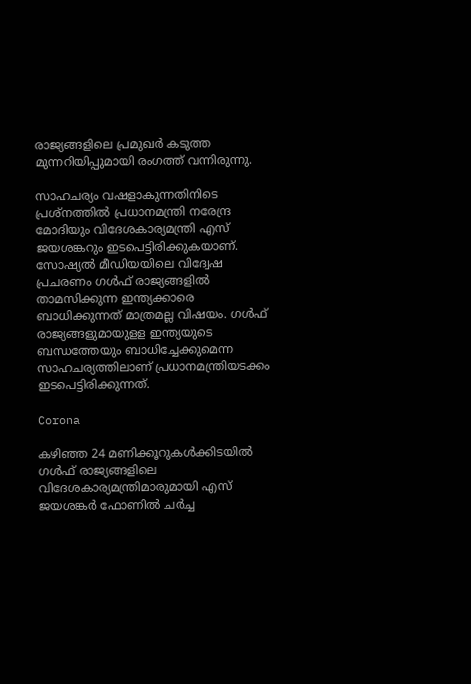രാജ്യങ്ങളിലെ പ്രമുഖര്‍ കടുത്ത മുന്നറിയിപ്പുമായി രംഗത്ത് വന്നിരുന്നു.

സാഹചര്യം വഷളാകുന്നതിനിടെ പ്രശ്‌നത്തില്‍ പ്രധാനമന്ത്രി നരേന്ദ്ര മോദിയും വിദേശകാര്യമന്ത്രി എസ് ജയശങ്കറും ഇടപെട്ടിരിക്കുകയാണ്. സോഷ്യല്‍ മീഡിയയിലെ വിദ്വേഷ പ്രചരണം ഗള്‍ഫ് രാജ്യങ്ങളില്‍ താമസിക്കുന്ന ഇന്ത്യക്കാരെ ബാധിക്കുന്നത് മാത്രമല്ല വിഷയം. ഗള്‍ഫ് രാജ്യങ്ങളുമായുളള ഇന്ത്യയുടെ ബന്ധത്തേയും ബാധിച്ചേക്കുമെന്ന സാഹചര്യത്തിലാണ് പ്രധാനമന്ത്രിയടക്കം ഇടപെട്ടിരിക്കുന്നത്.

Corona

കഴിഞ്ഞ 24 മണിക്കൂറുകള്‍ക്കിടയില്‍ ഗള്‍ഫ് രാജ്യങ്ങളിലെ വിദേശകാര്യമന്ത്രിമാരുമായി എസ് ജയശങ്കര്‍ ഫോണില്‍ ചര്‍ച്ച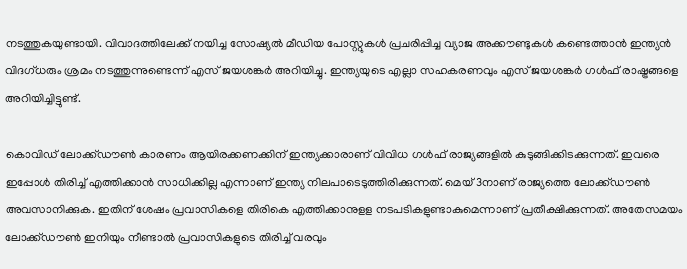നടത്തുകയുണ്ടായി. വിവാദത്തിലേക്ക് നയിച്ച സോഷ്യല്‍ മീഡിയ പോസ്റ്റുകള്‍ പ്രചരിപ്പിച്ച വ്യാജ അക്കൗണ്ടുകള്‍ കണ്ടെത്താന്‍ ഇന്ത്യന്‍ വിദഗ്ധരും ശ്രമം നടത്തുന്നുണ്ടെന്ന് എസ് ജയശങ്കര്‍ അറിയിച്ചു. ഇന്ത്യയുടെ എല്ലാ സഹകരണവും എസ് ജയശങ്കര്‍ ഗള്‍ഫ് രാഷ്ട്രങ്ങളെ അറിയിച്ചിട്ടുണ്ട്.

കൊവിഡ് ലോക്ക്ഡൗണ്‍ കാരണം ആയിരക്കണക്കിന് ഇന്ത്യക്കാരാണ് വിവിധ ഗള്‍ഫ് രാജ്യങ്ങളില്‍ കുടുങ്ങിക്കിടക്കുന്നത്. ഇവരെ ഇപ്പോള്‍ തിരിച്ച് എത്തിക്കാന്‍ സാധിക്കില്ല എന്നാണ് ഇന്ത്യ നിലപാടെടുത്തിരിക്കുന്നത്. മെയ് 3നാണ് രാജ്യത്തെ ലോക്ക്ഡൗണ്‍ അവസാനിക്കുക. ഇതിന് ശേഷം പ്രവാസികളെ തിരികെ എത്തിക്കാനുളള നടപടികളുണ്ടാകുമെന്നാണ് പ്രതീക്ഷിക്കുന്നത്. അതേസമയം ലോക്ക്ഡൗണ്‍ ഇനിയും നീണ്ടാല്‍ പ്രവാസികളുടെ തിരിച്ച് വരവും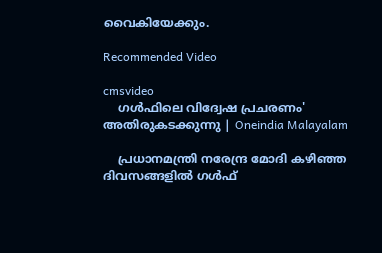വൈകിയേക്കും.

Recommended Video

cmsvideo
    ഗള്‍ഫിലെ വിദ്വേഷ പ്രചരണം' അതിരുകടക്കുന്നു | Oneindia Malayalam

    പ്രധാനമന്ത്രി നരേന്ദ്ര മോദി കഴിഞ്ഞ ദിവസങ്ങളില്‍ ഗള്‍ഫ്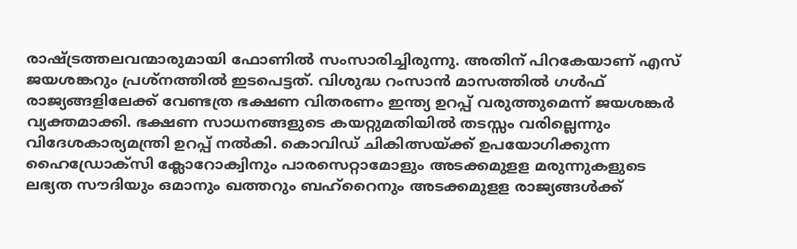രാഷ്ട്രത്തലവന്മാരുമായി ഫോണില്‍ സംസാരിച്ചിരുന്നു. അതിന് പിറകേയാണ് എസ് ജയശങ്കറും പ്രശ്‌നത്തില്‍ ഇടപെട്ടത്. വിശുദ്ധ റംസാന്‍ മാസത്തില്‍ ഗള്‍ഫ് രാജ്യങ്ങളിലേക്ക് വേണ്ടത്ര ഭക്ഷണ വിതരണം ഇന്ത്യ ഉറപ്പ് വരുത്തുമെന്ന് ജയശങ്കര്‍ വ്യക്തമാക്കി. ഭക്ഷണ സാധനങ്ങളുടെ കയറ്റുമതിയില്‍ തടസ്സം വരില്ലെന്നും വിദേശകാര്യമന്ത്രി ഉറപ്പ് നല്‍കി. കൊവിഡ് ചികിത്സയ്ക്ക് ഉപയോഗിക്കുന്ന ഹൈഡ്രോക്‌സി ക്ലോറോക്വിനും പാരസെറ്റാമോളും അടക്കമുളള മരുന്നുകളുടെ ലഭ്യത സൗദിയും ഒമാനും ഖത്തറും ബഹ്‌റൈനും അടക്കമുളള രാജ്യങ്ങള്‍ക്ക്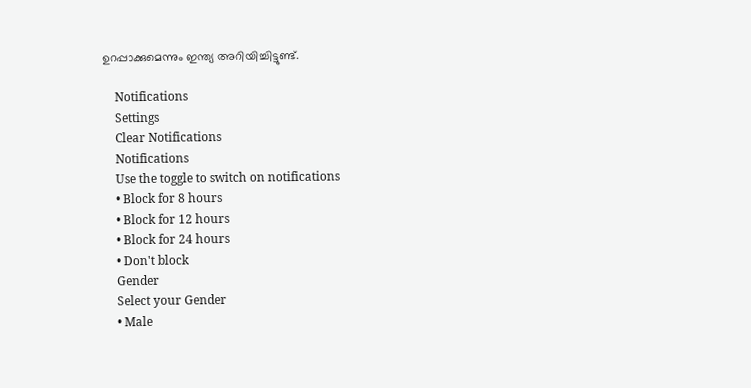ഉറപ്പാക്കുമെന്നും ഇന്ത്യ അറിയിച്ചിട്ടുണ്ട്.

    Notifications
    Settings
    Clear Notifications
    Notifications
    Use the toggle to switch on notifications
    • Block for 8 hours
    • Block for 12 hours
    • Block for 24 hours
    • Don't block
    Gender
    Select your Gender
    • Male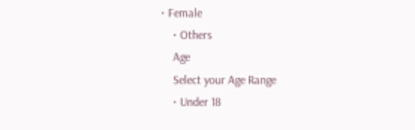• Female
    • Others
    Age
    Select your Age Range
    • Under 18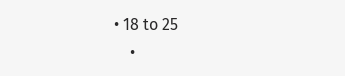• 18 to 25
    •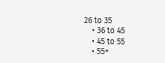26 to 35
    • 36 to 45
    • 45 to 55
    • 55+